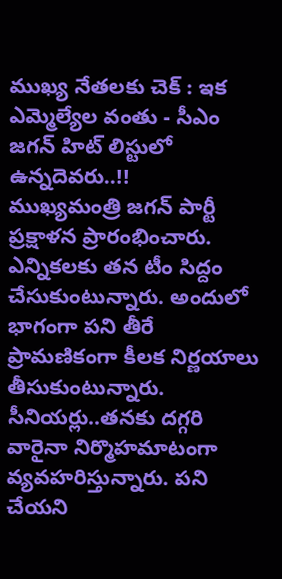ముఖ్య నేతలకు చెక్ : ఇక ఎమ్మెల్యేల వంతు - సీఎం జగన్ హిట్ లిస్టులో ఉన్నదెవరు..!!
ముఖ్యమంత్రి జగన్ పార్టీ ప్రక్షాళన ప్రారంభించారు. ఎన్నికలకు తన టీం సిద్దం చేసుకుంటున్నారు. అందులో భాగంగా పని తీరే ప్రామణికంగా కీలక నిర్ణయాలు తీసుకుంటున్నారు. సీనియర్లు..తనకు దగ్గరి వారైనా నిర్మొహమాటంగా వ్యవహరిస్తున్నారు. పని చేయని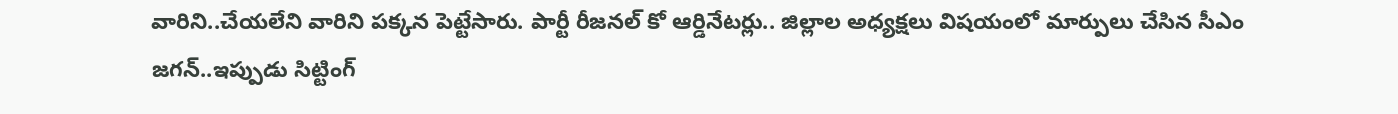వారిని..చేయలేని వారిని పక్కన పెట్టేసారు. పార్టీ రీజనల్ కో ఆర్డినేటర్లు.. జిల్లాల అధ్యక్షలు విషయంలో మార్పులు చేసిన సీఎం జగన్..ఇప్పుడు సిట్టింగ్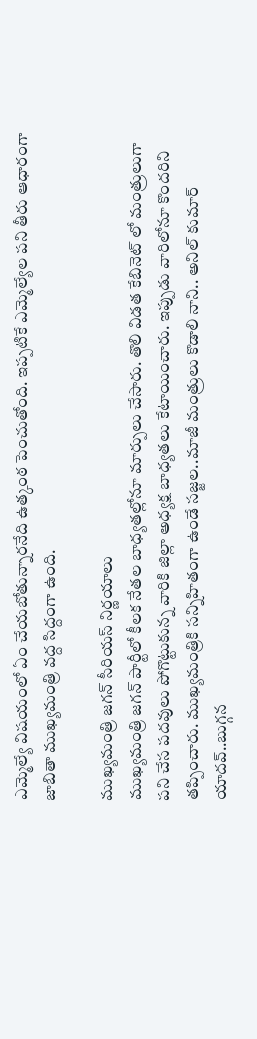ఎమ్మెల్యే విషయంలో ఏం చేయబోతున్నారనేది ఉత్కంఠ పెంచుతోంది. ఇప్పటికే ఎమ్మెల్యేల పని తీరు ఆధారంగా జాబితా ముఖ్యమంత్రి వద్ద సిద్దంగా ఉంది.

ముఖ్యమంత్రి జగన్ సీరియస్ నిర్ణయాలు
ముఖ్యమంత్రి జగన్ పార్టీలో కీలక నేతల బాధ్యతల్లోనూ మార్పులు చేసారు. తొలి విడత కేబినెట్ లో మంత్రులుగా పని చేస పదవులు పోగొట్టుకున్న వారికి జిల్లా అధ్యక్ష బాధ్యతలు కేటాయించారు. ఇప్పుడు వారిలోనూ కొందరిని తప్పించారు. ముఖ్యమంత్రికి సన్నిహితంగా ఉండే సజ్జల..మాజీ మంత్రులు కొడాలి నాని.. అనిల్ కుమార్ యాదవ్..బుగ్గన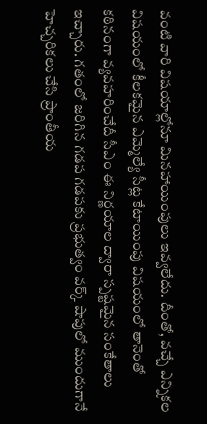వంటి వారి విషయాల్లోనూ మినహాయింపులు ఇవ్వలేదు. దీంతో, వచ్చే ఎన్నికల విషయంలో కీలకమైన ఎమ్మెల్యే సీట్ల కేటాయింపు విషయంలో తానెంతో కఠినంగా వ్యవహరించేదీ సీఎం ఈ నిర్ణయాల ద్వారా స్పష్టమైన సంకేతాలు ఇచ్చారు. గతంలో జరిగిన గడప గడపకు ప్రభుత్వం వర్క్ షాపులో ముందుగానే హెచ్చరికలు చేసి ప్రాంతీయ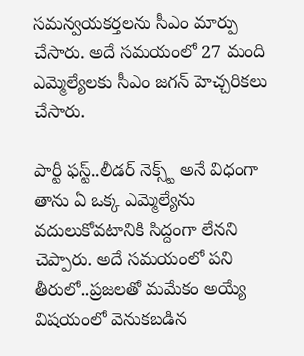సమన్వయకర్తలను సీఎం మార్పు చేసారు. అదే సమయంలో 27 మంది ఎమ్మెల్యేలకు సీఎం జగన్ హెచ్చరికలు చేసారు.

పార్టీ ఫస్ట్..లీడర్ నెక్స్ట్ అనే విధంగా
తాను ఏ ఒక్క ఎమ్మెల్యేను వదులుకోవటానికి సిద్దంగా లేనని చెప్పారు. అదే సమయంలో పని తీరులో..ప్రజలతో మమేకం అయ్యే విషయంలో వెనుకబడిన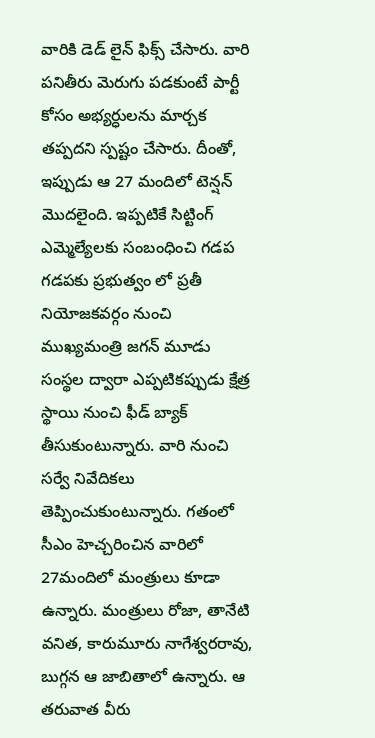వారికి డెడ్ లైన్ ఫిక్స్ చేసారు. వారి పనితీరు మెరుగు పడకుంటే పార్టీ కోసం అభ్యర్ధులను మార్చక తప్పదని స్పష్టం చేసారు. దీంతో, ఇప్పుడు ఆ 27 మందిలో టెన్షన్ మొదలైంది. ఇప్పటికే సిట్టింగ్ ఎమ్మెల్యేలకు సంబంధించి గడప గడపకు ప్రభుత్వం లో ప్రతీ నియోజకవర్గం నుంచి ముఖ్యమంత్రి జగన్ మూడు సంస్థల ద్వారా ఎప్పటికప్పుడు క్షేత్ర స్థాయి నుంచి ఫీడ్ బ్యాక్ తీసుకుంటున్నారు. వారి నుంచి సర్వే నివేదికలు తెప్పించుకుంటున్నారు. గతంలో సీఎం హెచ్చరించిన వారిలో 27మందిలో మంత్రులు కూడా ఉన్నారు. మంత్రులు రోజా, తానేటి వనిత, కారుమూరు నాగేశ్వరరావు, బుగ్గన ఆ జాబితాలో ఉన్నారు. ఆ తరువాత వీరు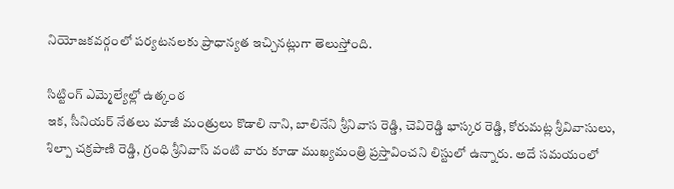నియోజకవర్గంలో పర్యటనలకు ప్రాధాన్యత ఇచ్చినట్లుగా తెలుస్తోంది.

సిట్టింగ్ ఎమ్మెల్యేల్లో ఉత్కంఠ
ఇక, సీనియర్ నేతలు మాజీ మంత్రులు కొడాలి నాని, బాలినేని శ్రీనివాస రెడ్డి, చెవిరెడ్డి భాస్కర రెడ్డి, కోరుమట్ల శ్రీవివాసులు, శిల్పా చక్రపాణి రెడ్డి, గ్రంధి శ్రీనివాస్ వంటి వారు కూడా ముఖ్యమంత్రి ప్రస్తావించని లిస్టులో ఉన్నారు. అదే సమయంలో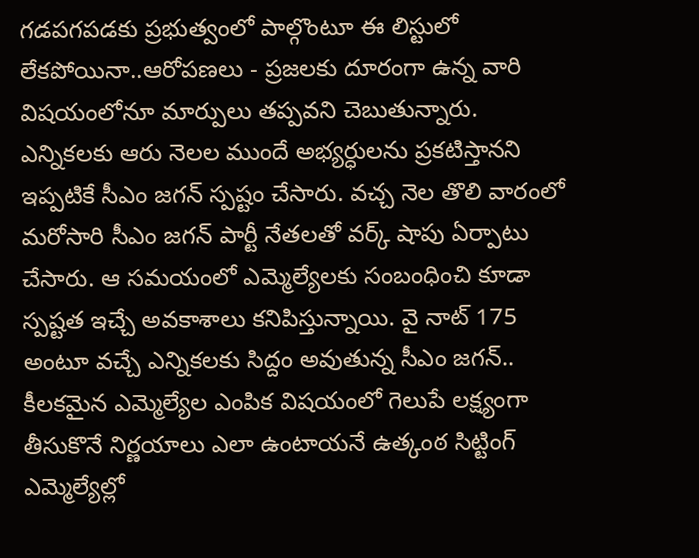గడపగపడకు ప్రభుత్వంలో పాల్గొంటూ ఈ లిస్టులో లేకపోయినా..ఆరోపణలు - ప్రజలకు దూరంగా ఉన్న వారి విషయంలోనూ మార్పులు తప్పవని చెబుతున్నారు. ఎన్నికలకు ఆరు నెలల ముందే అభ్యర్ధులను ప్రకటిస్తానని ఇప్పటికే సీఎం జగన్ స్పష్టం చేసారు. వచ్చ నెల తొలి వారంలో మరోసారి సీఎం జగన్ పార్టీ నేతలతో వర్క్ షాపు ఏర్పాటు చేసారు. ఆ సమయంలో ఎమ్మెల్యేలకు సంబంధించి కూడా స్పష్టత ఇచ్చే అవకాశాలు కనిపిస్తున్నాయి. వై నాట్ 175 అంటూ వచ్చే ఎన్నికలకు సిద్దం అవుతున్న సీఎం జగన్.. కీలకమైన ఎమ్మెల్యేల ఎంపిక విషయంలో గెలుపే లక్ష్యంగా తీసుకొనే నిర్ణయాలు ఎలా ఉంటాయనే ఉత్కంఠ సిట్టింగ్ ఎమ్మెల్యేల్లో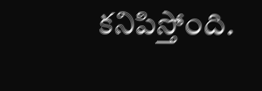కనిపిస్తోంది.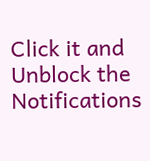Click it and Unblock the Notifications